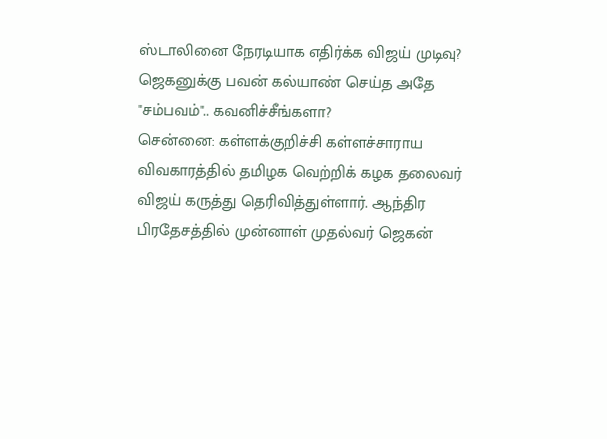ஸ்டாலினை நேரடியாக எதிர்க்க விஜய் முடிவு? ஜெகனுக்கு பவன் கல்யாண் செய்த அதே "சம்பவம்".. கவனிச்சீங்களா?
சென்னை: கள்ளக்குறிச்சி கள்ளச்சாராய விவகாரத்தில் தமிழக வெற்றிக் கழக தலைவர் விஜய் கருத்து தெரிவித்துள்ளார். ஆந்திர பிரதேசத்தில் முன்னாள் முதல்வர் ஜெகன்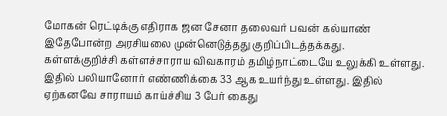மோகன் ரெட்டிக்கு எதிராக ஜன சேனா தலைவர் பவன் கல்யாண் இதேபோன்ற அரசியலை முன்னெடுத்தது குறிப்பிடத்தக்கது.
கள்ளக்குறிச்சி கள்ளச்சாராய விவகாரம் தமிழ்நாட்டையே உலுக்கி உள்ளது. இதில் பலியானோர் எண்ணிக்கை 33 ஆக உயர்ந்து உள்ளது. இதில் ஏற்கனவே சாராயம் காய்ச்சிய 3 பேர் கைது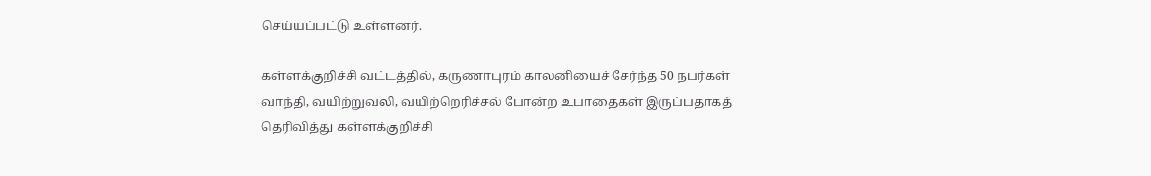செய்யப்பட்டு உள்ளனர்.

கள்ளக்குறிச்சி வட்டத்தில், கருணாபுரம் காலனியைச் சேர்ந்த 50 நபர்கள் வாந்தி, வயிற்றுவலி, வயிற்றெரிச்சல் போன்ற உபாதைகள் இருப்பதாகத் தெரிவித்து கள்ளக்குறிச்சி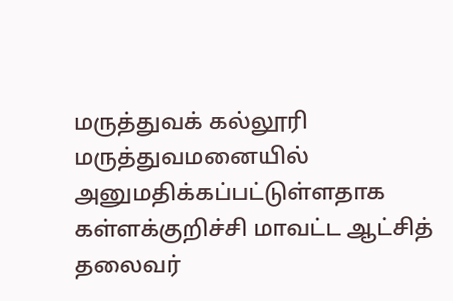மருத்துவக் கல்லூரி மருத்துவமனையில் அனுமதிக்கப்பட்டுள்ளதாக கள்ளக்குறிச்சி மாவட்ட ஆட்சித் தலைவர்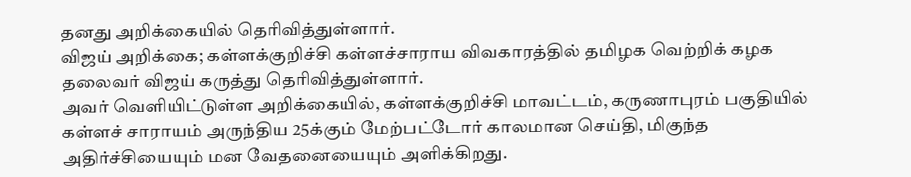தனது அறிக்கையில் தெரிவித்துள்ளார்.
விஜய் அறிக்கை; கள்ளக்குறிச்சி கள்ளச்சாராய விவகாரத்தில் தமிழக வெற்றிக் கழக தலைவர் விஜய் கருத்து தெரிவித்துள்ளார்.
அவர் வெளியிட்டுள்ள அறிக்கையில், கள்ளக்குறிச்சி மாவட்டம், கருணாபுரம் பகுதியில் கள்ளச் சாராயம் அருந்திய 25க்கும் மேற்பட்டோர் காலமான செய்தி, மிகுந்த அதிர்ச்சியையும் மன வேதனையையும் அளிக்கிறது.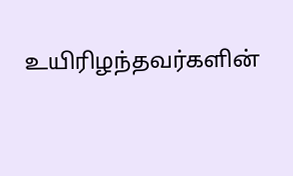உயிரிழந்தவர்களின்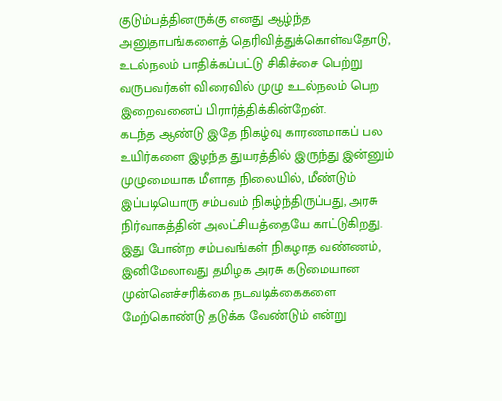குடும்பத்தினருக்கு எனது ஆழ்ந்த அனுதாபங்களைத் தெரிவித்துக்கொள்வதோடு, உடல்நலம் பாதிக்கப்பட்டு சிகிச்சை பெற்று வருபவர்கள் விரைவில் முழு உடல்நலம் பெற இறைவனைப் பிரார்த்திக்கின்றேன்.
கடந்த ஆண்டு இதே நிகழ்வு காரணமாகப் பல உயிர்களை இழந்த துயரத்தில் இருந்து இன்னும் முழுமையாக மீளாத நிலையில், மீண்டும் இப்படியொரு சம்பவம் நிகழ்ந்திருப்பது, அரசு நிர்வாகத்தின் அலட்சியத்தையே காட்டுகிறது.
இது போன்ற சம்பவங்கள் நிகழாத வண்ணம், இனிமேலாவது தமிழக அரசு கடுமையான முன்னெச்சரிக்கை நடவடிக்கைகளை மேற்கொண்டு தடுக்க வேண்டும் என்று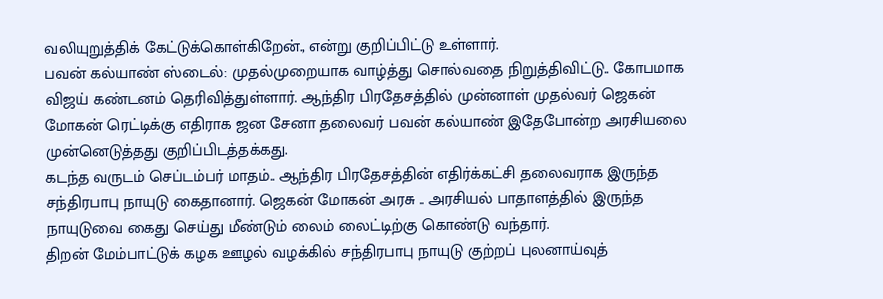வலியுறுத்திக் கேட்டுக்கொள்கிறேன்., என்று குறிப்பிட்டு உள்ளார்.
பவன் கல்யாண் ஸ்டைல்: முதல்முறையாக வாழ்த்து சொல்வதை நிறுத்திவிட்டு.. கோபமாக விஜய் கண்டனம் தெரிவித்துள்ளார். ஆந்திர பிரதேசத்தில் முன்னாள் முதல்வர் ஜெகன் மோகன் ரெட்டிக்கு எதிராக ஜன சேனா தலைவர் பவன் கல்யாண் இதேபோன்ற அரசியலை முன்னெடுத்தது குறிப்பிடத்தக்கது.
கடந்த வருடம் செப்டம்பர் மாதம்.. ஆந்திர பிரதேசத்தின் எதிர்க்கட்சி தலைவராக இருந்த சந்திரபாபு நாயுடு கைதானார். ஜெகன் மோகன் அரசு .. அரசியல் பாதாளத்தில் இருந்த நாயுடுவை கைது செய்து மீண்டும் லைம் லைட்டிற்கு கொண்டு வந்தார்.
திறன் மேம்பாட்டுக் கழக ஊழல் வழக்கில் சந்திரபாபு நாயுடு குற்றப் புலனாய்வுத்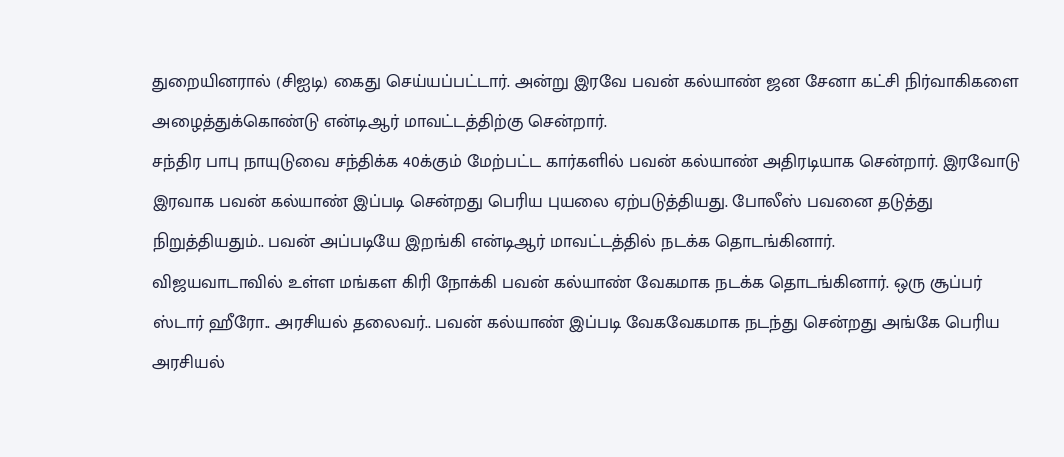துறையினரால் (சிஐடி) கைது செய்யப்பட்டார். அன்று இரவே பவன் கல்யாண் ஜன சேனா கட்சி நிர்வாகிகளை அழைத்துக்கொண்டு என்டிஆர் மாவட்டத்திற்கு சென்றார்.
சந்திர பாபு நாயுடுவை சந்திக்க 40க்கும் மேற்பட்ட கார்களில் பவன் கல்யாண் அதிரடியாக சென்றார். இரவோடு இரவாக பவன் கல்யாண் இப்படி சென்றது பெரிய புயலை ஏற்படுத்தியது. போலீஸ் பவனை தடுத்து நிறுத்தியதும்.. பவன் அப்படியே இறங்கி என்டிஆர் மாவட்டத்தில் நடக்க தொடங்கினார்.
விஜயவாடாவில் உள்ள மங்கள கிரி நோக்கி பவன் கல்யாண் வேகமாக நடக்க தொடங்கினார். ஒரு சூப்பர் ஸ்டார் ஹீரோ.. அரசியல் தலைவர்.. பவன் கல்யாண் இப்படி வேகவேகமாக நடந்து சென்றது அங்கே பெரிய அரசியல்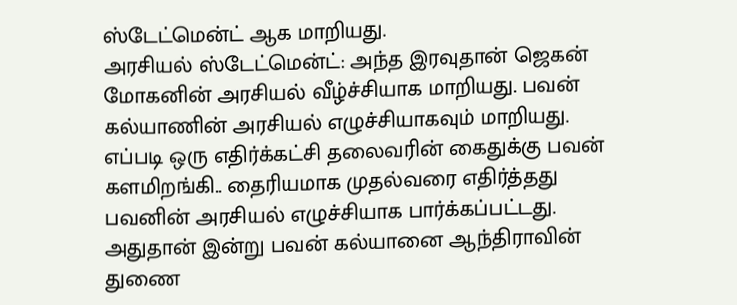ஸ்டேட்மென்ட் ஆக மாறியது.
அரசியல் ஸ்டேட்மென்ட்: அந்த இரவுதான் ஜெகன் மோகனின் அரசியல் வீழ்ச்சியாக மாறியது. பவன் கல்யாணின் அரசியல் எழுச்சியாகவும் மாறியது. எப்படி ஒரு எதிர்க்கட்சி தலைவரின் கைதுக்கு பவன் களமிறங்கி.. தைரியமாக முதல்வரை எதிர்த்தது பவனின் அரசியல் எழுச்சியாக பார்க்கப்பட்டது.
அதுதான் இன்று பவன் கல்யானை ஆந்திராவின் துணை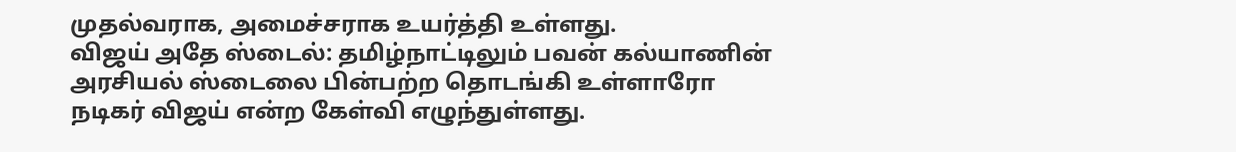முதல்வராக, அமைச்சராக உயர்த்தி உள்ளது.
விஜய் அதே ஸ்டைல்: தமிழ்நாட்டிலும் பவன் கல்யாணின் அரசியல் ஸ்டைலை பின்பற்ற தொடங்கி உள்ளாரோ நடிகர் விஜய் என்ற கேள்வி எழுந்துள்ளது.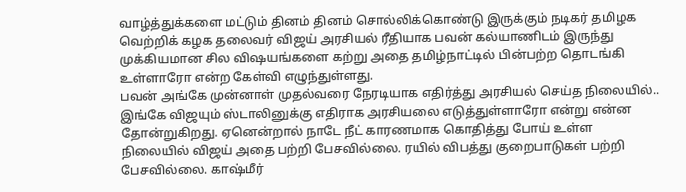வாழ்த்துக்களை மட்டும் தினம் தினம் சொல்லிக்கொண்டு இருக்கும் நடிகர் தமிழக வெற்றிக் கழக தலைவர் விஜய் அரசியல் ரீதியாக பவன் கல்யாணிடம் இருந்து முக்கியமான சில விஷயங்களை கற்று அதை தமிழ்நாட்டில் பின்பற்ற தொடங்கி உள்ளாரோ என்ற கேள்வி எழுந்துள்ளது.
பவன் அங்கே முன்னாள் முதல்வரை நேரடியாக எதிர்த்து அரசியல் செய்த நிலையில்.. இங்கே விஜயும் ஸ்டாலினுக்கு எதிராக அரசியலை எடுத்துள்ளாரோ என்று என்ன தோன்றுகிறது. ஏனென்றால் நாடே நீட் காரணமாக கொதித்து போய் உள்ள நிலையில் விஜய் அதை பற்றி பேசவில்லை. ரயில் விபத்து குறைபாடுகள் பற்றி பேசவில்லை. காஷ்மீர்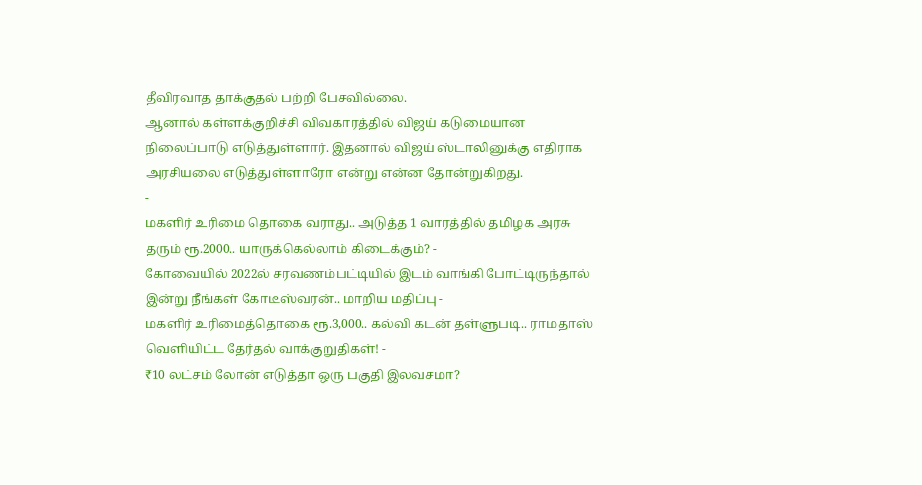தீவிரவாத தாக்குதல் பற்றி பேசவில்லை.
ஆனால் கள்ளக்குறிச்சி விவகாரத்தில் விஜய் கடுமையான நிலைப்பாடு எடுத்துள்ளார். இதனால் விஜய் ஸ்டாலினுக்கு எதிராக அரசியலை எடுத்துள்ளாரோ என்று என்ன தோன்றுகிறது.
-
மகளிர் உரிமை தொகை வராது.. அடுத்த 1 வாரத்தில் தமிழக அரசு தரும் ரூ.2000.. யாருக்கெல்லாம் கிடைக்கும்? -
கோவையில் 2022ல் சரவணம்பட்டியில் இடம் வாங்கி போட்டிருந்தால் இன்று நீங்கள் கோடீஸ்வரன்.. மாறிய மதிப்பு -
மகளிர் உரிமைத்தொகை ரூ.3,000.. கல்வி கடன் தள்ளுபடி.. ராமதாஸ் வெளியிட்ட தேர்தல் வாக்குறுதிகள்! -
₹10 லட்சம் லோன் எடுத்தா ஒரு பகுதி இலவசமா?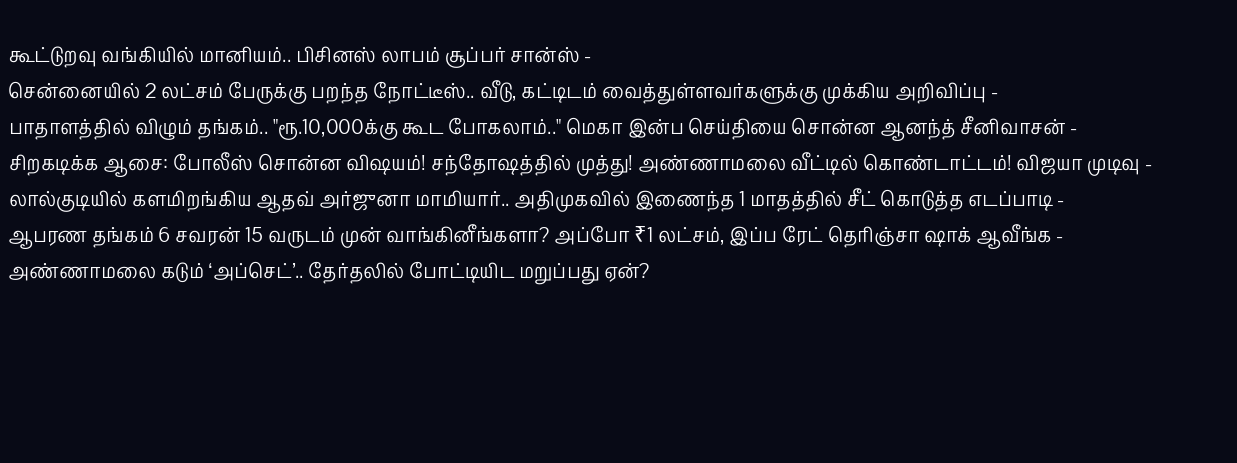கூட்டுறவு வங்கியில் மானியம்.. பிசினஸ் லாபம் சூப்பர் சான்ஸ் -
சென்னையில் 2 லட்சம் பேருக்கு பறந்த நோட்டீஸ்.. வீடு, கட்டிடம் வைத்துள்ளவர்களுக்கு முக்கிய அறிவிப்பு -
பாதாளத்தில் விழும் தங்கம்.. "ரூ.10,000க்கு கூட போகலாம்.." மெகா இன்ப செய்தியை சொன்ன ஆனந்த் சீனிவாசன் -
சிறகடிக்க ஆசை: போலீஸ் சொன்ன விஷயம்! சந்தோஷத்தில் முத்து! அண்ணாமலை வீட்டில் கொண்டாட்டம்! விஜயா முடிவு -
லால்குடியில் களமிறங்கிய ஆதவ் அர்ஜுனா மாமியார்.. அதிமுகவில் இணைந்த 1 மாதத்தில் சீட் கொடுத்த எடப்பாடி -
ஆபரண தங்கம் 6 சவரன் 15 வருடம் முன் வாங்கினீங்களா? அப்போ ₹1 லட்சம், இப்ப ரேட் தெரிஞ்சா ஷாக் ஆவீங்க -
அண்ணாமலை கடும் ‘அப்செட்’.. தேர்தலில் போட்டியிட மறுப்பது ஏன்?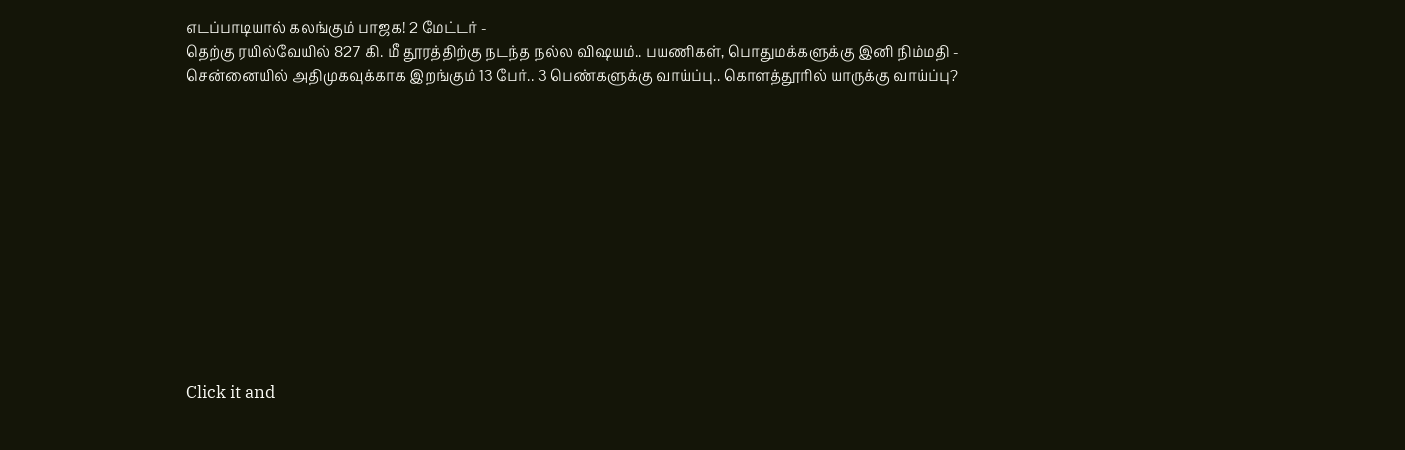எடப்பாடியால் கலங்கும் பாஜக! 2 மேட்டர் -
தெற்கு ரயில்வேயில் 827 கி. மீ தூரத்திற்கு நடந்த நல்ல விஷயம்.. பயணிகள், பொதுமக்களுக்கு இனி நிம்மதி -
சென்னையில் அதிமுகவுக்காக இறங்கும் 13 பேர்.. 3 பெண்களுக்கு வாய்ப்பு.. கொளத்தூரில் யாருக்கு வாய்ப்பு?












Click it and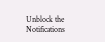Unblock the Notifications